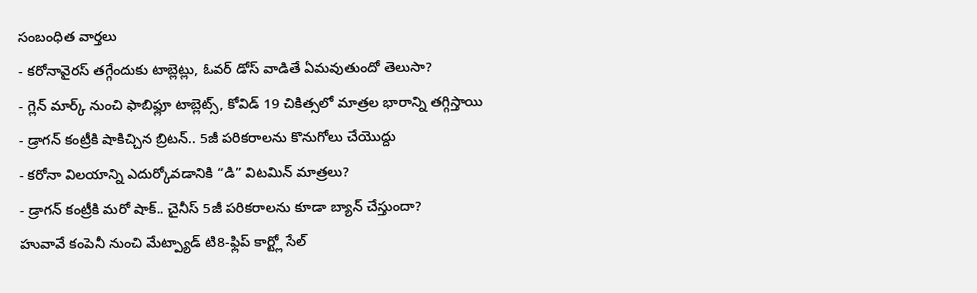సంబంధిత వార్తలు
- కరోనావైరస్ తగ్గేందుకు టాబ్లెట్లు, ఓవర్ డోస్ వాడితే ఏమవుతుందో తెలుసా?
- గ్లెన్ మార్క్ నుంచి ఫాబిఫ్లూ టాబ్లెట్స్, కోవిడ్ 19 చికిత్సలో మాత్రల భారాన్ని తగ్గిస్తాయి
- డ్రాగన్ కంట్రీకి షాకిచ్చిన బ్రిటన్.. 5జీ పరికరాలను కొనుగోలు చేయొద్దు
- కరోనా విలయాన్ని ఎదుర్కోవడానికి “డి” విటమిన్ మాత్రలు?
- డ్రాగన్ కంట్రీకి మరో షాక్.. చైనీస్ 5జీ పరికరాలను కూడా బ్యాన్ చేస్తుందా?
హువావే కంపెనీ నుంచి మేట్ప్యాడ్ టి8-ఫ్లిప్ కార్ట్లో సేల్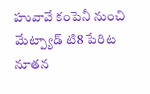హువావే కంపెనీ నుంచి మేట్ప్యాడ్ టి8 పేరిట నూతన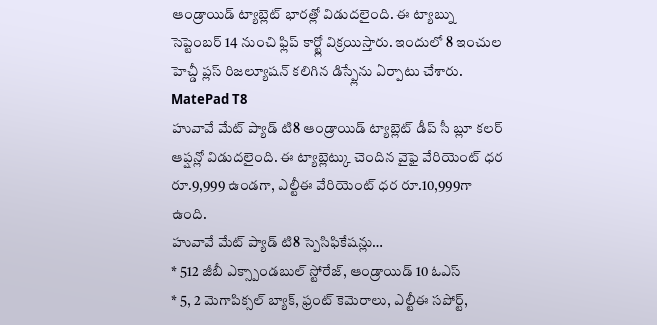ఆండ్రాయిడ్ ట్యాబ్లెట్ భారత్లో విడుదలైంది. ఈ ట్యాబ్ను సెప్టెంబర్ 14 నుంచి ఫ్లిప్ కార్ట్లో విక్రయిస్తారు. ఇందులో 8 ఇంచుల హెచ్డీ ప్లస్ రిజల్యూషన్ కలిగిన డిస్ప్లేను ఏర్పాటు చేశారు.
MatePad T8
హువావే మేట్ ప్యాడ్ టి8 ఆండ్రాయిడ్ ట్యాబ్లెట్ డీప్ సీ బ్లూ కలర్ ఆప్షన్లో విడుదలైంది. ఈ ట్యాబ్లెట్కు చెందిన వైఫై వేరియెంట్ ధర రూ.9,999 ఉండగా, ఎల్టీఈ వేరియెంట్ ధర రూ.10,999గా ఉంది.
హువావే మేట్ ప్యాడ్ టి8 స్పెసిఫికేషన్లు…
* 512 జీబీ ఎక్స్పాండబుల్ స్టోరేజ్, ఆండ్రాయిడ్ 10 ఓఎస్
* 5, 2 మెగాపిక్సల్ బ్యాక్, ఫ్రంట్ కెమెరాలు, ఎల్టీఈ సపోర్ట్,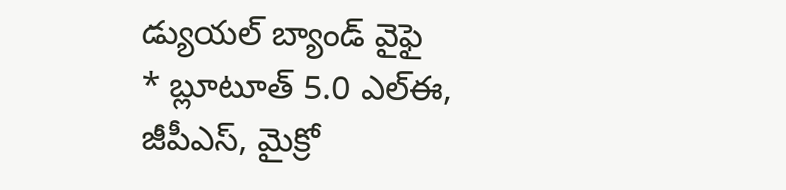డ్యుయల్ బ్యాండ్ వైఫై
* బ్లూటూత్ 5.0 ఎల్ఈ, జీపీఎస్, మైక్రో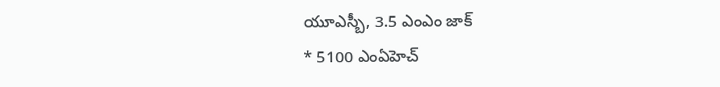యూఎస్బీ, 3.5 ఎంఎం జాక్
* 5100 ఎంఏహెచ్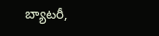బ్యాటరీ,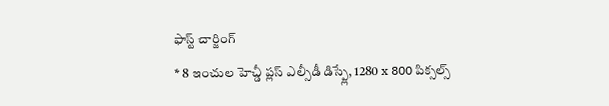ఫాస్ట్ చార్జింగ్
* 8 ఇంచుల హెచ్డీ ప్లస్ ఎల్సీడీ డిస్ప్లే, 1280 x 800 పిక్సల్స్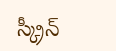స్క్రీన్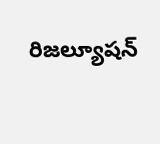రిజల్యూషన్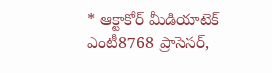* ఆక్టాకోర్ మీడియాటెక్ ఎంటీ8768 ప్రాసెసర్,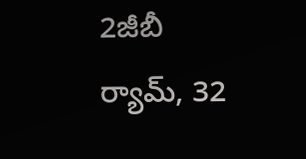2జీబీ ర్యామ్, 32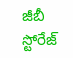జీబీ స్టోరేజ్